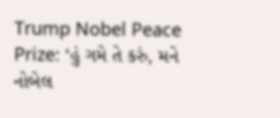Trump Nobel Peace Prize: ‘હું ગમે તે કરું, મને નોબેલ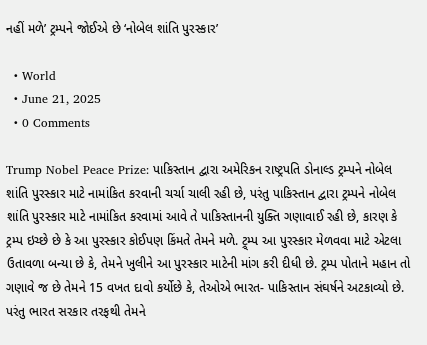નહીં મળે’ ટ્રમ્પને જોઈએ છે ‘નોબેલ શાંતિ પુરસ્કાર’

  • World
  • June 21, 2025
  • 0 Comments

Trump Nobel Peace Prize: પાકિસ્તાન દ્વારા અમેરિકન રાષ્ટ્રપતિ ડોનાલ્ડ ટ્રમ્પને નોબેલ શાંતિ પુરસ્કાર માટે નામાંકિત કરવાની ચર્ચા ચાલી રહી છે, પરંતુ પાકિસ્તાન દ્વારા ટ્રમ્પને નોબેલ શાંતિ પુરસ્કાર માટે નામાંકિત કરવામાં આવે તે પાકિસ્તાનની યુક્તિ ગણાવાઈ રહી છે, કારણ કે ટ્રમ્પ ઇચ્છે છે કે આ પુરસ્કાર કોઈપણ કિંમતે તેમને મળે. ટ્ર્મ્પ આ પુરસ્કાર મેળવવા માટે એટલા ઉતાવળા બન્યા છે કે, તેમને ખુલીને આ પુરસ્કાર માટેની માંગ કરી દીધી છે. ટ્રમ્પ પોતાને મહાન તો ગણાવે જ છે તેમને 15 વખત દાવો કર્યોછે કે, તેઓએ ભારત- પાકિસ્તાન સંઘર્ષને અટકાવ્યો છે. પરંતુ ભારત સરકાર તરફથી તેમને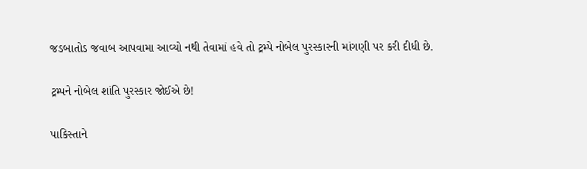જડબાતોડ જવાબ આપવામા આવ્યો નથી તેવામાં હવે તો ટ્રમ્પે નોબેલ પુરસ્કારની માંગણી પર કરી દીધી છે.

ટ્રમ્પને નોબેલ શાંતિ પુરસ્કાર જોઈએ છે!

પાકિસ્તાને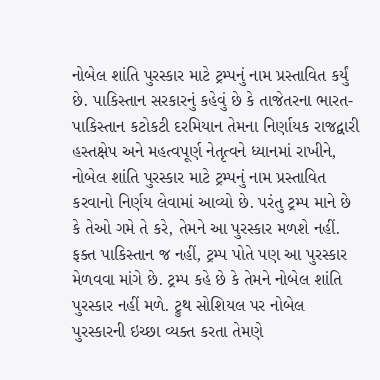નોબેલ શાંતિ પુરસ્કાર માટે ટ્રમ્પનું નામ પ્રસ્તાવિત કર્યું છે. પાકિસ્તાન સરકારનું કહેવું છે કે તાજેતરના ભારત-પાકિસ્તાન કટોકટી દરમિયાન તેમના નિર્ણાયક રાજદ્વારી હસ્તક્ષેપ અને મહત્વપૂર્ણ નેતૃત્વને ધ્યાનમાં રાખીને, નોબેલ શાંતિ પુરસ્કાર માટે ટ્રમ્પનું નામ પ્રસ્તાવિત કરવાનો નિર્ણય લેવામાં આવ્યો છે. પરંતુ ટ્રમ્પ માને છે કે તેઓ ગમે તે કરે, તેમને આ પુરસ્કાર મળશે નહીં. ફક્ત પાકિસ્તાન જ નહીં, ટ્રમ્પ પોતે પણ આ પુરસ્કાર મેળવવા માંગે છે. ટ્રમ્પ કહે છે કે તેમને નોબેલ શાંતિ પુરસ્કાર નહીં મળે. ટ્રુથ સોશિયલ પર નોબેલ પુરસ્કારની ઇચ્છા વ્યક્ત કરતા તેમણે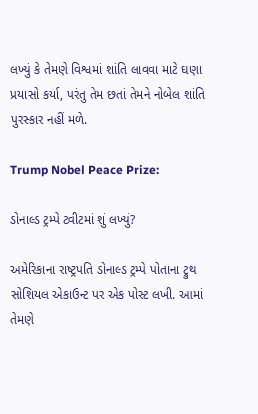લખ્યું કે તેમણે વિશ્વમાં શાંતિ લાવવા માટે ઘણા પ્રયાસો કર્યા, પરંતુ તેમ છતાં તેમને નોબેલ શાંતિ પુરસ્કાર નહીં મળે.

Trump Nobel Peace Prize:

ડોનાલ્ડ ટ્રમ્પે ટ્વીટમાં શું લખ્યું?

અમેરિકાના રાષ્ટ્રપતિ ડોનાલ્ડ ટ્રમ્પે પોતાના ટ્રુથ સોશિયલ એકાઉન્ટ પર એક પોસ્ટ લખી. આમાં તેમણે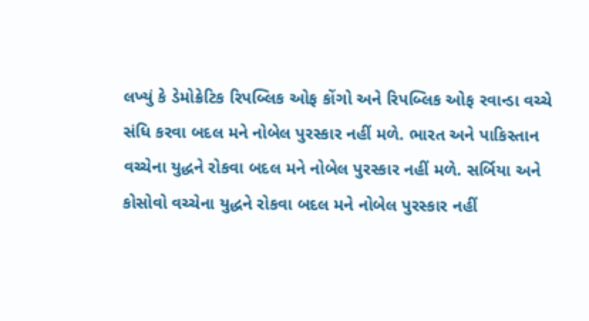લખ્યું કે ડેમોક્રેટિક રિપબ્લિક ઓફ કોંગો અને રિપબ્લિક ઓફ રવાન્ડા વચ્ચે સંધિ કરવા બદલ મને નોબેલ પુરસ્કાર નહીં મળે. ભારત અને પાકિસ્તાન વચ્ચેના યુદ્ધને રોકવા બદલ મને નોબેલ પુરસ્કાર નહીં મળે. સર્બિયા અને કોસોવો વચ્ચેના યુદ્ધને રોકવા બદલ મને નોબેલ પુરસ્કાર નહીં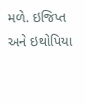મળે. ઇજિપ્ત અને ઇથોપિયા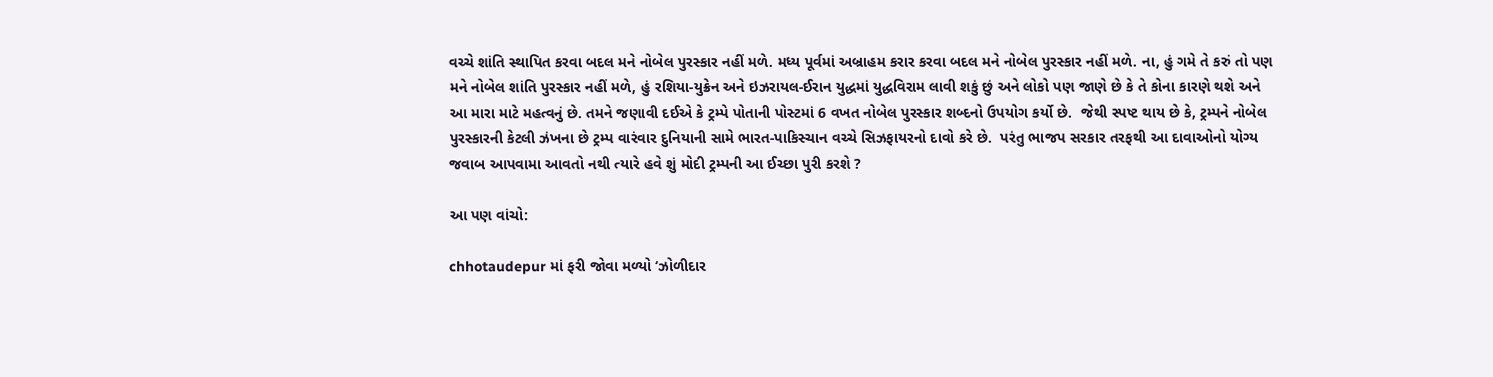વચ્ચે શાંતિ સ્થાપિત કરવા બદલ મને નોબેલ પુરસ્કાર નહીં મળે. મધ્ય પૂર્વમાં અબ્રાહમ કરાર કરવા બદલ મને નોબેલ પુરસ્કાર નહીં મળે. ના, હું ગમે તે કરું તો પણ મને નોબેલ શાંતિ પુરસ્કાર નહીં મળે, હું રશિયા-યુક્રેન અને ઇઝરાયલ-ઈરાન યુદ્ધમાં યુદ્ધવિરામ લાવી શકું છું અને લોકો પણ જાણે છે કે તે કોના કારણે થશે અને આ મારા માટે મહત્વનું છે. તમને જણાવી દઈએ કે ટ્રમ્પે પોતાની પોસ્ટમાં 6 વખત નોબેલ પુરસ્કાર શબ્દનો ઉપયોગ કર્યો છે.  જેથી સ્પષ્ટ થાય છે કે, ટ્રમ્પને નોબેલ પુરસ્કારની કેટલી ઝંખના છે ટ્રમ્પ વારંવાર દુનિયાની સામે ભારત-પાકિસ્ચાન વચ્ચે સિઝફાયરનો દાવો કરે છે.  પરંતુ ભાજપ સરકાર તરફથી આ દાવાઓનો યોગ્ય જવાબ આપવામા આવતો નથી ત્યારે હવે શું મોદી ટ્રમ્પની આ ઈચ્છા પુરી કરશે ?

આ પણ વાંચો:

chhotaudepur માં ફરી જોવા મળ્યો ‘ઝોળીદાર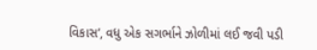વિકાસ’, વધુ એક સગર્ભાને ઝોળીમાં લઈ જવી પડી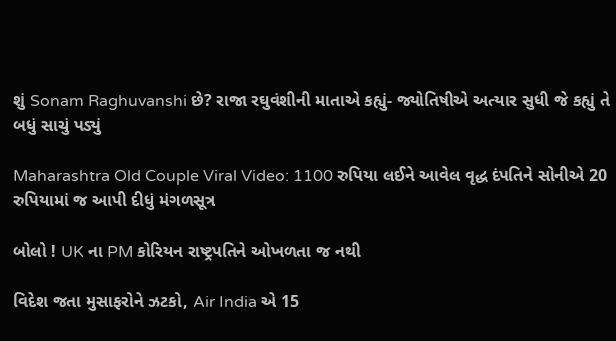શું Sonam Raghuvanshi છે? રાજા રઘુવંશીની માતાએ કહ્યું- જ્યોતિષીએ અત્યાર સુધી જે કહ્યું તે બધું સાચું પડ્યું

Maharashtra Old Couple Viral Video: 1100 રુપિયા લઈને આવેલ વૃદ્ધ દંપતિને સોનીએ 20 રુપિયામાં જ આપી દીધું મંગળસૂત્ર

બોલો ! UK ના PM કોરિયન રાષ્ટ્રપતિને ઓખળતા જ નથી

વિદેશ જતા મુસાફરોને ઝટકો, Air India એ 15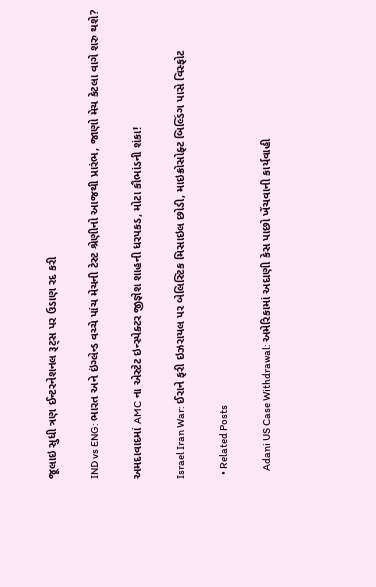જૂલાઇ સુધી ત્રણ ઈન્ટરનેશનલ રૂટ્સ પર ઉડાણ રદ કરી

IND vs ENG: ભારત અને ઇંગ્લેન્ડ વચ્ચે પાંચ મેચની ટેસ્ટ શ્રેણીનો આજથી પ્રારંભ, જાણો મેચ કેટલા વાગે શરુ થશે?

અમદાવાદમાં AMC ના એસ્ટેટ ઇન્સ્પેક્ટર જીજ્ઞેશ શાહની ધરપકડ, મોટા કૌભાંડની શંકા!

Israel Iran War: ઈરાને ફરી ઇઝરાયલ પર બેલિસ્ટિક મિસાઇલ છોડી, માઇક્રોસોફ્ટ બિલ્ડિંગ પાસે વિસ્ફોટ

  • Related Posts

    Adani US Case Withdrawal: અમેરિકામાં અદાણી કેસ પાછો ખેંચવાની કાર્યવાહી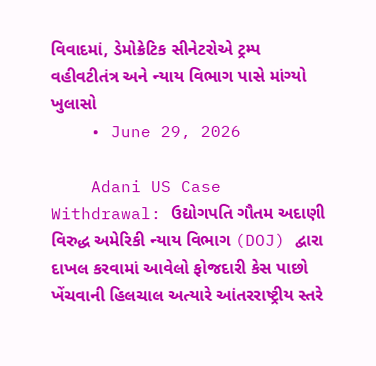વિવાદમાં, ડેમોક્રેટિક સીનેટરોએ ટ્રમ્પ વહીવટીતંત્ર અને ન્યાય વિભાગ પાસે માંગ્યો ખુલાસો
    • June 29, 2026

    Adani US Case Withdrawal: ઉદ્યોગપતિ ગૌતમ અદાણી વિરુદ્ધ અમેરિકી ન્યાય વિભાગ (DOJ) દ્વારા દાખલ કરવામાં આવેલો ફોજદારી કેસ પાછો ખેંચવાની હિલચાલ અત્યારે આંતરરાષ્ટ્રીય સ્તરે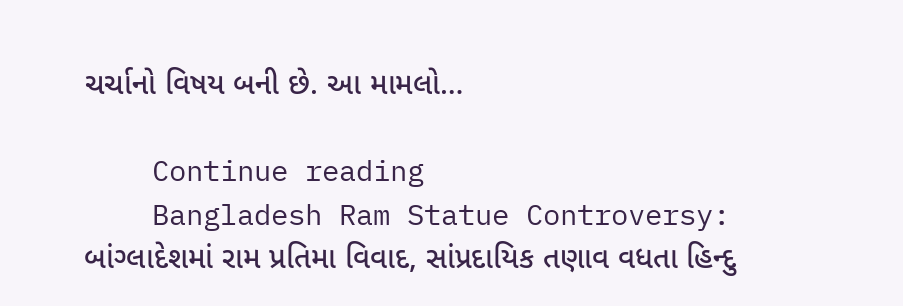ચર્ચાનો વિષય બની છે. આ મામલો…

    Continue reading
    Bangladesh Ram Statue Controversy: બાંગ્લાદેશમાં રામ પ્રતિમા વિવાદ, સાંપ્રદાયિક તણાવ વધતા હિન્દુ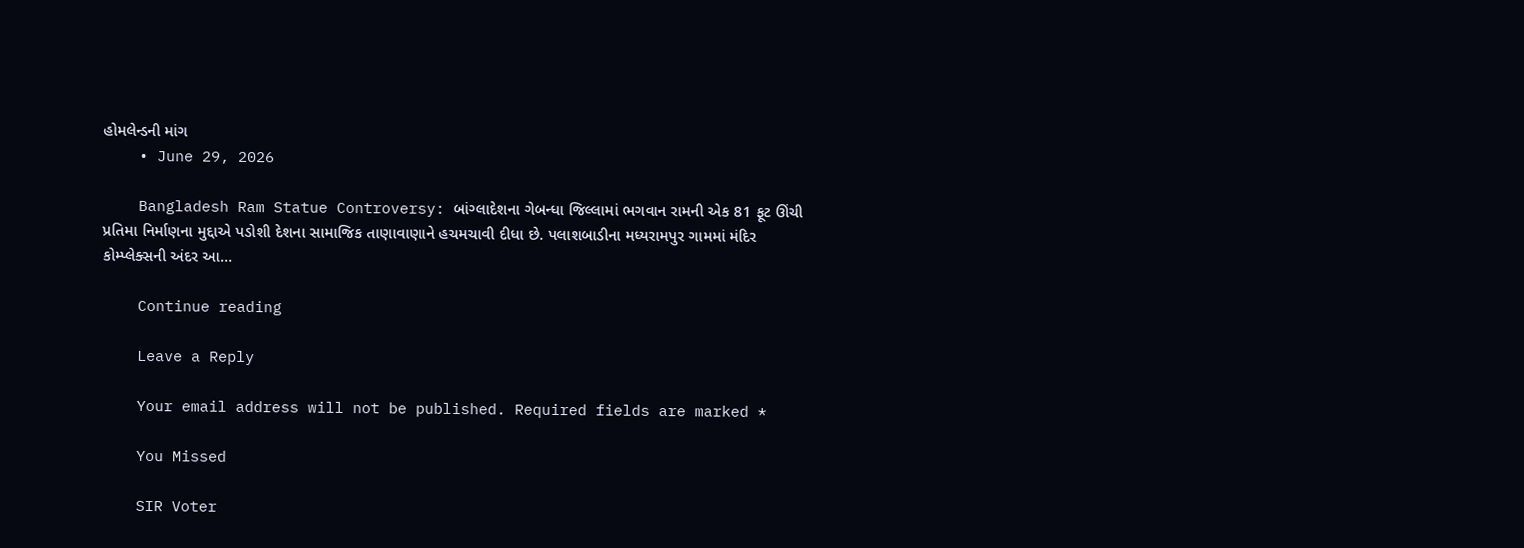હોમલેન્ડની માંગ
    • June 29, 2026

    Bangladesh Ram Statue Controversy: બાંગ્લાદેશના ગેબન્ધા જિલ્લામાં ભગવાન રામની એક 81 ફૂટ ઊંચી પ્રતિમા નિર્માણના મુદ્દાએ પડોશી દેશના સામાજિક તાણાવાણાને હચમચાવી દીધા છે. પલાશબાડીના મધ્યરામપુર ગામમાં મંદિર કોમ્પ્લેક્સની અંદર આ…

    Continue reading

    Leave a Reply

    Your email address will not be published. Required fields are marked *

    You Missed

    SIR Voter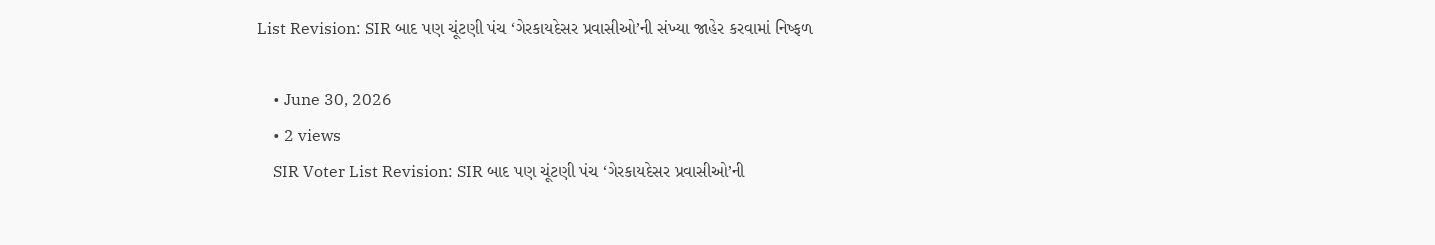List Revision: SIR બાદ પણ ચૂંટણી પંચ ‘ગેરકાયદેસર પ્રવાસીઓ’ની સંખ્યા જાહેર કરવામાં નિષ્ફળ

    • June 30, 2026
    • 2 views
    SIR Voter List Revision: SIR બાદ પણ ચૂંટણી પંચ ‘ગેરકાયદેસર પ્રવાસીઓ’ની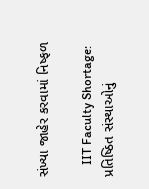સંખ્યા જાહેર કરવામાં નિષ્ફળ

    IIT Faculty Shortage: પ્રતિષ્ઠિત સંસ્થાઓનું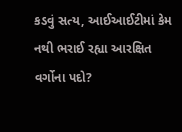કડવું સત્ય, આઈઆઈટીમાં કેમ નથી ભરાઈ રહ્યા આરક્ષિત વર્ગોના પદો?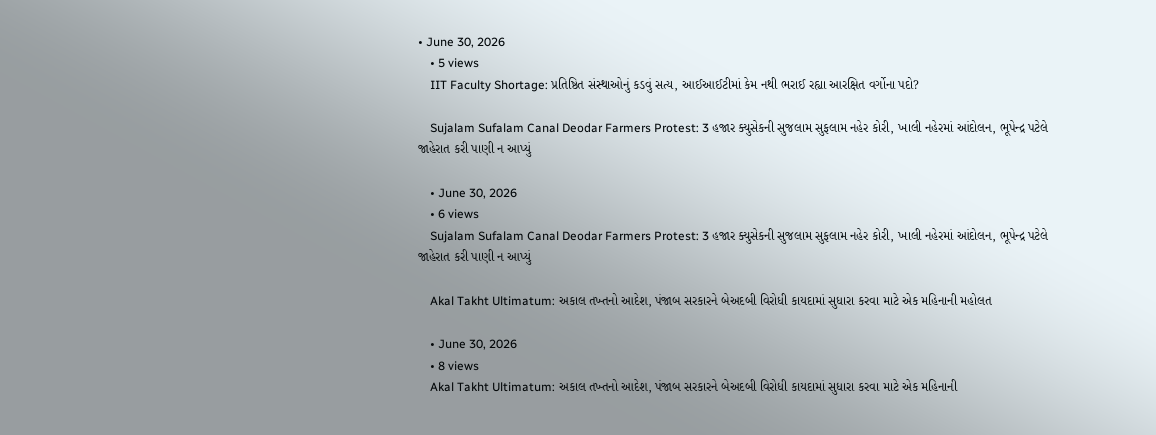• June 30, 2026
    • 5 views
    IIT Faculty Shortage: પ્રતિષ્ઠિત સંસ્થાઓનું કડવું સત્ય, આઈઆઈટીમાં કેમ નથી ભરાઈ રહ્યા આરક્ષિત વર્ગોના પદો?

    Sujalam Sufalam Canal Deodar Farmers Protest: 3 હજાર ક્યુસેકની સુજલામ સુફલામ નહેર કોરી, ખાલી નહેરમાં આંદોલન, ભૂપેન્દ્ર પટેલે જાહેરાત કરી પાણી ન આપ્યું

    • June 30, 2026
    • 6 views
    Sujalam Sufalam Canal Deodar Farmers Protest: 3 હજાર ક્યુસેકની સુજલામ સુફલામ નહેર કોરી, ખાલી નહેરમાં આંદોલન, ભૂપેન્દ્ર પટેલે જાહેરાત કરી પાણી ન આપ્યું

    Akal Takht Ultimatum: અકાલ તખ્તનો આદેશ, પંજાબ સરકારને બેઅદબી વિરોધી કાયદામાં સુધારા કરવા માટે એક મહિનાની મહોલત

    • June 30, 2026
    • 8 views
    Akal Takht Ultimatum: અકાલ તખ્તનો આદેશ, પંજાબ સરકારને બેઅદબી વિરોધી કાયદામાં સુધારા કરવા માટે એક મહિનાની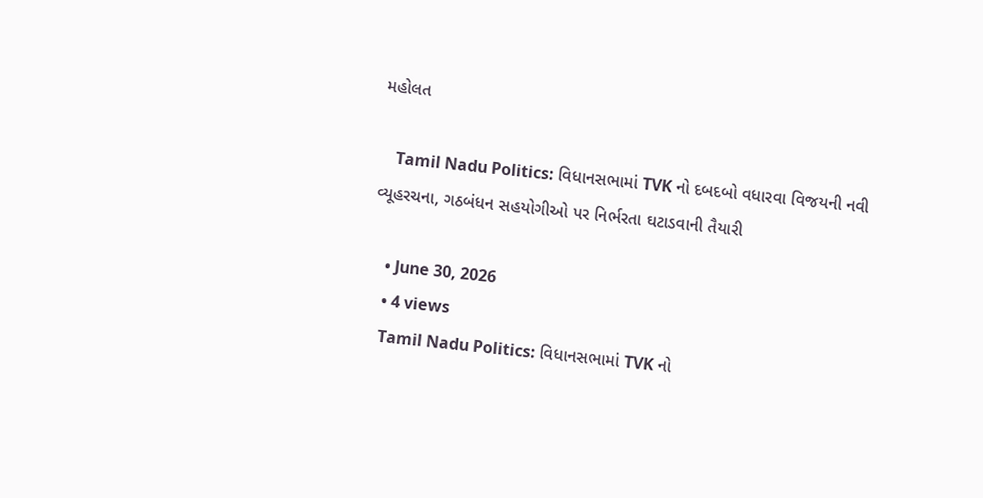મહોલત

    Tamil Nadu Politics: વિધાનસભામાં TVK નો દબદબો વધારવા વિજયની નવી વ્યૂહરચના, ગઠબંધન સહયોગીઓ પર નિર્ભરતા ઘટાડવાની તૈયારી

    • June 30, 2026
    • 4 views
    Tamil Nadu Politics: વિધાનસભામાં TVK નો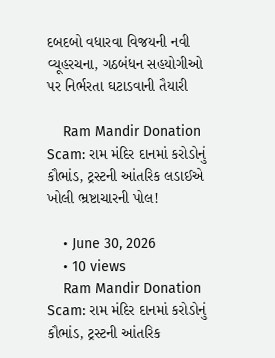દબદબો વધારવા વિજયની નવી વ્યૂહરચના, ગઠબંધન સહયોગીઓ પર નિર્ભરતા ઘટાડવાની તૈયારી

    Ram Mandir Donation Scam: રામ મંદિર દાનમાં કરોડોનું કૌભાંડ, ટ્રસ્ટની આંતરિક લડાઈએ ખોલી ભ્રષ્ટાચારની પોલ!

    • June 30, 2026
    • 10 views
    Ram Mandir Donation Scam: રામ મંદિર દાનમાં કરોડોનું કૌભાંડ, ટ્રસ્ટની આંતરિક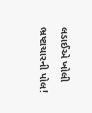લડાઈએ ખોલી ભ્રષ્ટાચારની પોલ!